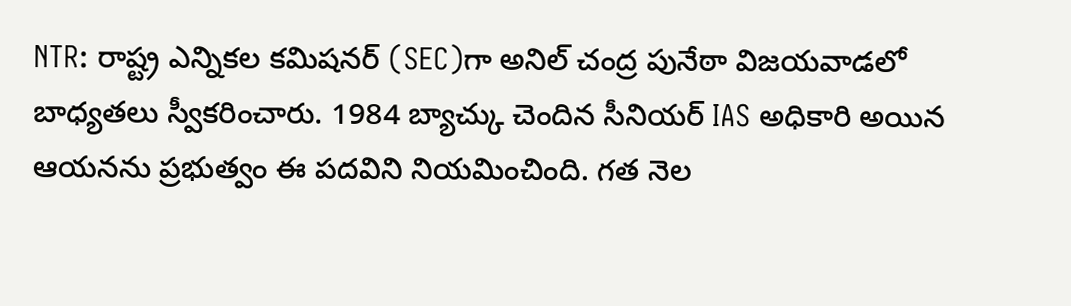NTR: రాష్ట్ర ఎన్నికల కమిషనర్ (SEC)గా అనిల్ చంద్ర పునేఠా విజయవాడలో బాధ్యతలు స్వీకరించారు. 1984 బ్యాచ్కు చెందిన సీనియర్ IAS అధికారి అయిన ఆయనను ప్రభుత్వం ఈ పదవిని నియమించింది. గత నెల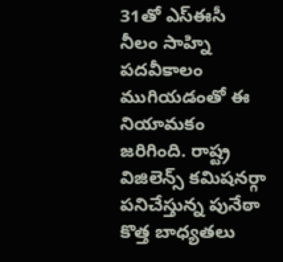31తో ఎస్ఈసీ నీలం సాహ్ని పదవీకాలం ముగియడంతో ఈ నియామకం జరిగింది. రాష్ట్ర విజిలెన్స్ కమిషనర్గా పనిచేస్తున్న పునేఠా కొత్త బాధ్యతలు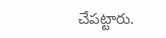చేపట్టారు.